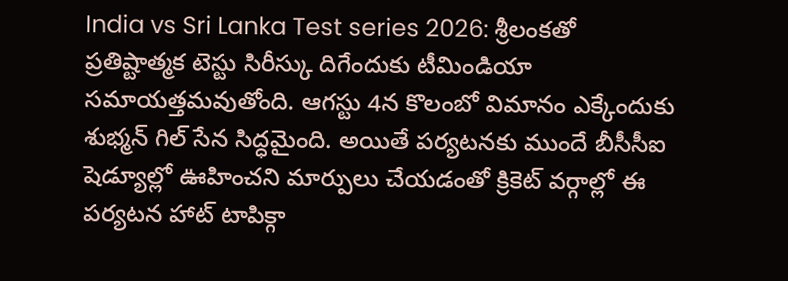India vs Sri Lanka Test series 2026: శ్రీలంకతో ప్రతిష్టాత్మక టెస్టు సిరీస్కు దిగేందుకు టీమిండియా సమాయత్తమవుతోంది. ఆగస్టు 4న కొలంబో విమానం ఎక్కేందుకు శుభ్మన్ గిల్ సేన సిద్ధమైంది. అయితే పర్యటనకు ముందే బీసీసీఐ షెడ్యూల్లో ఊహించని మార్పులు చేయడంతో క్రికెట్ వర్గాల్లో ఈ పర్యటన హాట్ టాపిక్గా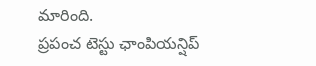మారింది.
ప్రపంచ టెస్టు ఛాంపియన్షిప్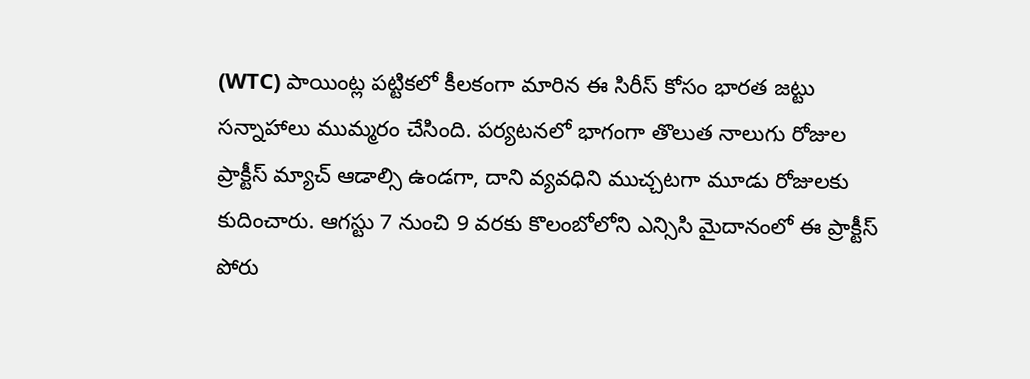(WTC) పాయింట్ల పట్టికలో కీలకంగా మారిన ఈ సిరీస్ కోసం భారత జట్టు సన్నాహాలు ముమ్మరం చేసింది. పర్యటనలో భాగంగా తొలుత నాలుగు రోజుల ప్రాక్టీస్ మ్యాచ్ ఆడాల్సి ఉండగా, దాని వ్యవధిని ముచ్చటగా మూడు రోజులకు కుదించారు. ఆగస్టు 7 నుంచి 9 వరకు కొలంబోలోని ఎన్సిసి మైదానంలో ఈ ప్రాక్టీస్ పోరు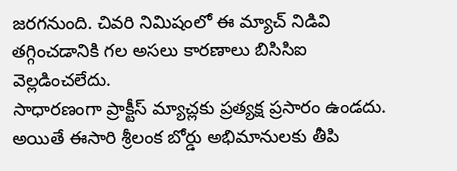జరగనుంది. చివరి నిమిషంలో ఈ మ్యాచ్ నిడివి తగ్గించడానికి గల అసలు కారణాలు బిసిసిఐ వెల్లడించలేదు.
సాధారణంగా ప్రాక్టీస్ మ్యాచ్లకు ప్రత్యక్ష ప్రసారం ఉండదు. అయితే ఈసారి శ్రీలంక బోర్డు అభిమానులకు తీపి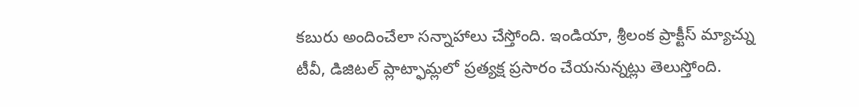కబురు అందించేలా సన్నాహాలు చేస్తోంది. ఇండియా, శ్రీలంక ప్రాక్టీస్ మ్యాచ్ను టీవీ, డిజిటల్ ప్లాట్ఫామ్లలో ప్రత్యక్ష ప్రసారం చేయనున్నట్లు తెలుస్తోంది.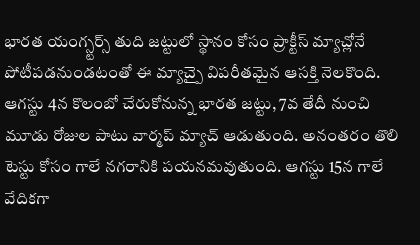భారత యంగ్స్టర్స్ తుది జట్టులో స్థానం కోసం ప్రాక్టీస్ మ్యాచ్లోనే పోటీపడనుండటంతో ఈ మ్యాచ్పై విపరీతమైన ఆసక్తి నెలకొంది.
ఆగస్టు 4న కొలంబో చేరుకోనున్న భారత జట్టు, 7వ తేదీ నుంచి మూడు రోజుల పాటు వార్మప్ మ్యాచ్ ఆడుతుంది. అనంతరం తొలి టెస్టు కోసం గాలే నగరానికి పయనమవుతుంది. ఆగస్టు 15న గాలే వేదికగా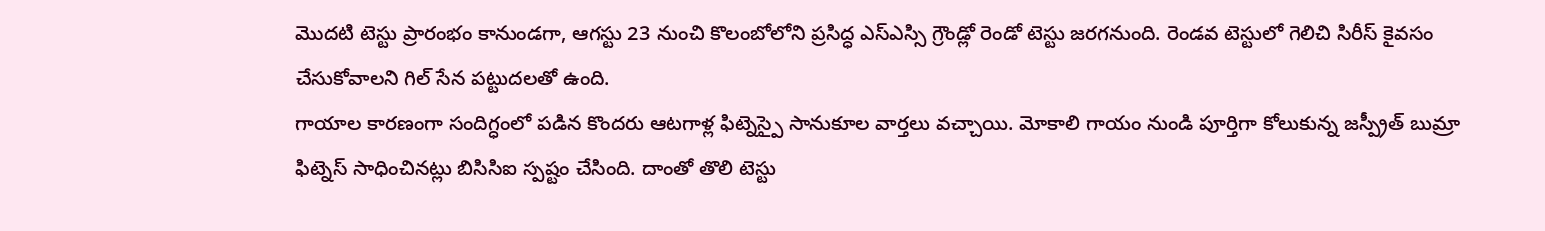మొదటి టెస్టు ప్రారంభం కానుండగా, ఆగస్టు 23 నుంచి కొలంబోలోని ప్రసిద్ధ ఎస్ఎస్సి గ్రౌండ్లో రెండో టెస్టు జరగనుంది. రెండవ టెస్టులో గెలిచి సిరీస్ కైవసం చేసుకోవాలని గిల్ సేన పట్టుదలతో ఉంది.
గాయాల కారణంగా సందిగ్ధంలో పడిన కొందరు ఆటగాళ్ల ఫిట్నెస్పై సానుకూల వార్తలు వచ్చాయి. మోకాలి గాయం నుండి పూర్తిగా కోలుకున్న జస్ప్రీత్ బుమ్రా ఫిట్నెస్ సాధించినట్లు బిసిసిఐ స్పష్టం చేసింది. దాంతో తొలి టెస్టు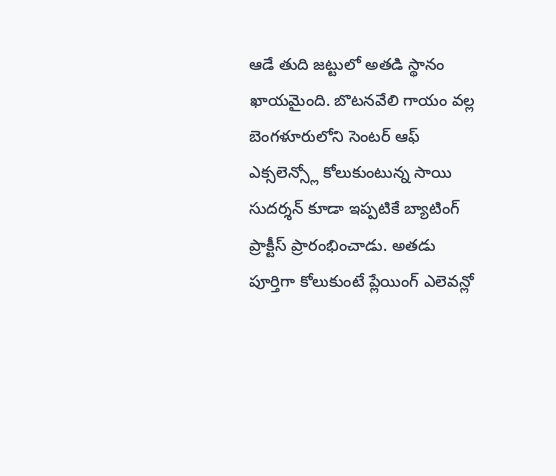ఆడే తుది జట్టులో అతడి స్థానం ఖాయమైంది. బొటనవేలి గాయం వల్ల బెంగళూరులోని సెంటర్ ఆఫ్ ఎక్సలెన్స్లో కోలుకుంటున్న సాయి సుదర్శన్ కూడా ఇప్పటికే బ్యాటింగ్ ప్రాక్టీస్ ప్రారంభించాడు. అతడు పూర్తిగా కోలుకుంటే ప్లేయింగ్ ఎలెవన్లో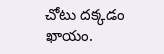చోటు దక్కడం ఖాయం.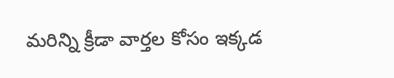మరిన్ని క్రీడా వార్తల కోసం ఇక్కడ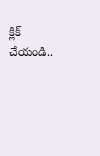క్లిక్ చేయండి..